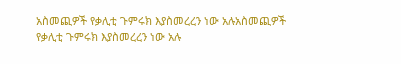አስመጪዎች የቃሊቲ ጉምሩክ እያስመረረን ነው አሉአስመጪዎች የቃሊቲ ጉምሩክ እያስመረረን ነው አሉ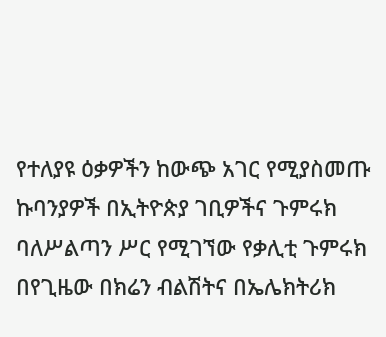የተለያዩ ዕቃዎችን ከውጭ አገር የሚያስመጡ ኩባንያዎች በኢትዮጵያ ገቢዎችና ጉምሩክ ባለሥልጣን ሥር የሚገኘው የቃሊቲ ጉምሩክ በየጊዜው በክሬን ብልሽትና በኤሌክትሪክ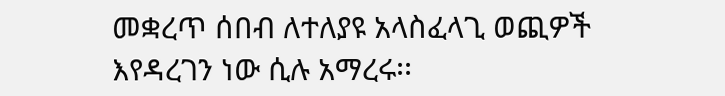መቋረጥ ሰበብ ለተለያዩ አላስፈላጊ ወጪዎች እየዳረገን ነው ሲሉ አማረሩ፡፡